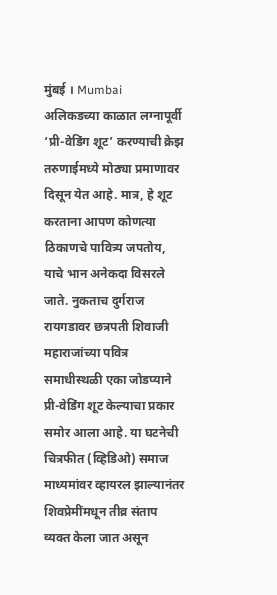मुंबई । Mumbai
अलिकडच्या काळात लग्नापूर्वी ‘प्री-वेडिंग शूट’ करण्याची क्रेझ तरुणाईमध्ये मोठ्या प्रमाणावर दिसून येत आहे. मात्र, हे शूट करताना आपण कोणत्या ठिकाणचे पावित्र्य जपतोय, याचे भान अनेकदा विसरले जाते. नुकताच दुर्गराज रायगडावर छत्रपती शिवाजी महाराजांच्या पवित्र समाधीस्थळी एका जोडप्याने प्री-वेडिंग शूट केल्याचा प्रकार समोर आला आहे. या घटनेची चित्रफीत (व्हिडिओ) समाज माध्यमांवर व्हायरल झाल्यानंतर शिवप्रेमींमधून तीव्र संताप व्यक्त केला जात असून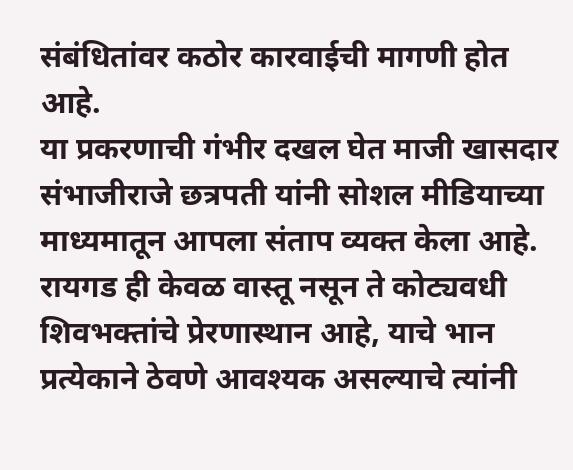संबंधितांवर कठोर कारवाईची मागणी होत आहे.
या प्रकरणाची गंभीर दखल घेत माजी खासदार संभाजीराजे छत्रपती यांनी सोशल मीडियाच्या माध्यमातून आपला संताप व्यक्त केला आहे. रायगड ही केवळ वास्तू नसून ते कोट्यवधी शिवभक्तांचे प्रेरणास्थान आहे, याचे भान प्रत्येकाने ठेवणे आवश्यक असल्याचे त्यांनी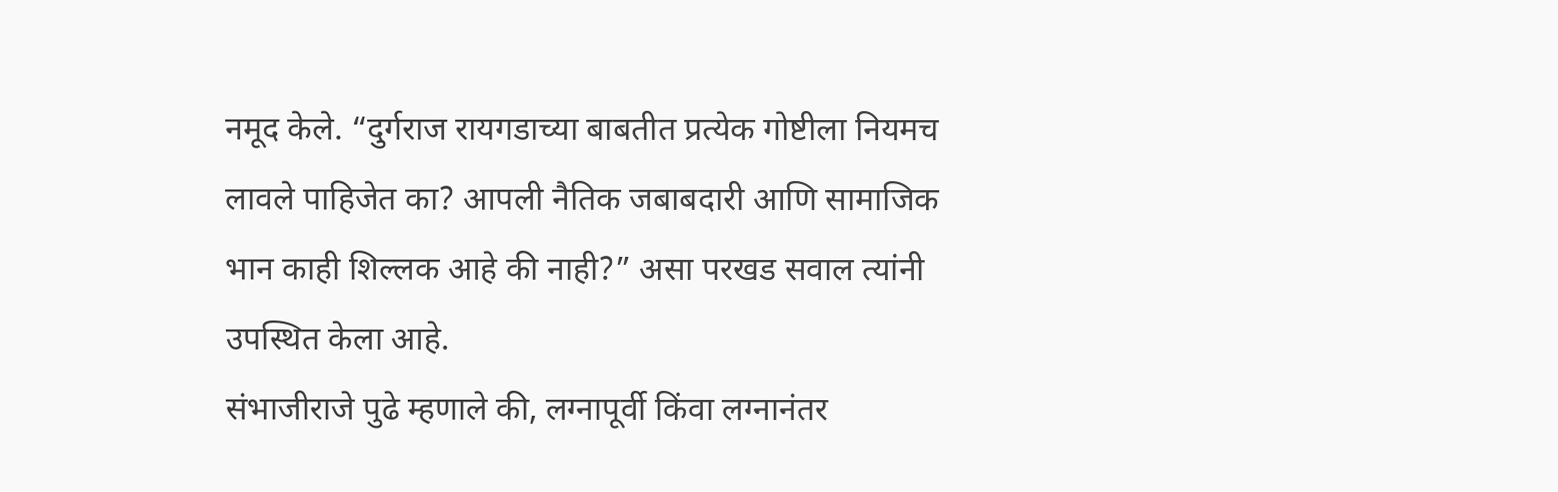नमूद केले. “दुर्गराज रायगडाच्या बाबतीत प्रत्येक गोष्टीला नियमच लावले पाहिजेत का? आपली नैतिक जबाबदारी आणि सामाजिक भान काही शिल्लक आहे की नाही?” असा परखड सवाल त्यांनी उपस्थित केला आहे.
संभाजीराजे पुढे म्हणाले की, लग्नापूर्वी किंवा लग्नानंतर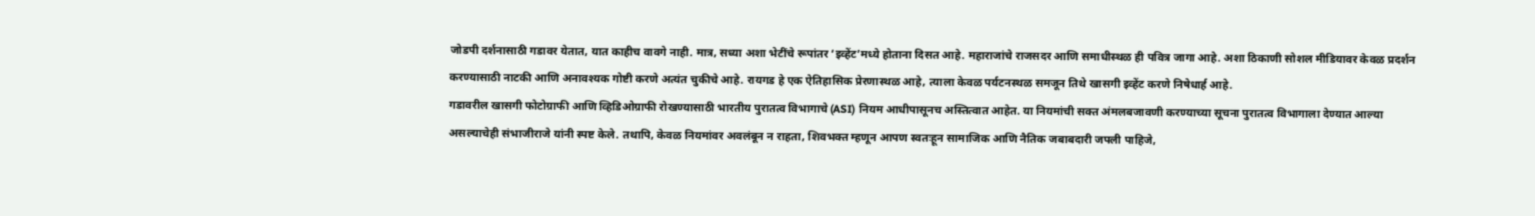जोडपी दर्शनासाठी गडावर येतात, यात काहीच वावगे नाही. मात्र, सध्या अशा भेटींचे रूपांतर ‘इव्हेंट’मध्ये होताना दिसत आहे. महाराजांचे राजसदर आणि समाधीस्थळ ही पवित्र जागा आहे. अशा ठिकाणी सोशल मीडियावर केवळ प्रदर्शन करण्यासाठी नाटकी आणि अनावश्यक गोष्टी करणे अत्यंत चुकीचे आहे. रायगड हे एक ऐतिहासिक प्रेरणास्थळ आहे, त्याला केवळ पर्यटनस्थळ समजून तिथे खासगी इव्हेंट करणे निषेधार्ह आहे.
गडावरील खासगी फोटोग्राफी आणि व्हिडिओग्राफी रोखण्यासाठी भारतीय पुरातत्व विभागाचे (ASI) नियम आधीपासूनच अस्तित्वात आहेत. या नियमांची सक्त अंमलबजावणी करण्याच्या सूचना पुरातत्व विभागाला देण्यात आल्या असल्याचेही संभाजीराजे यांनी स्पष्ट केले. तथापि, केवळ नियमांवर अवलंबून न राहता, शिवभक्त म्हणून आपण स्वतःहून सामाजिक आणि नैतिक जबाबदारी जपली पाहिजे,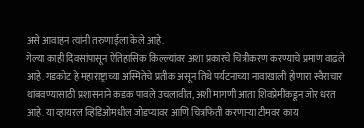असे आवाहन त्यांनी तरुणाईला केले आहे.
गेल्या काही दिवसांपासून ऐतिहासिक किल्ल्यांवर अशा प्रकारचे चित्रीकरण करण्याचे प्रमाण वाढले आहे. गडकोट हे महाराष्ट्राच्या अस्मितेचे प्रतीक असून तिथे पर्यटनाच्या नावाखाली होणारा स्वैराचार थांबवण्यासाठी प्रशासनाने कडक पावले उचलावीत, अशी मागणी आता शिवप्रेमींकडून जोर धरत आहे. या व्हायरल व्हिडिओमधील जोडप्यावर आणि चित्रफिती करणाऱ्या टीमवर काय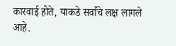कारवाई होते, याकडे सर्वांचे लक्ष लागले आहे.